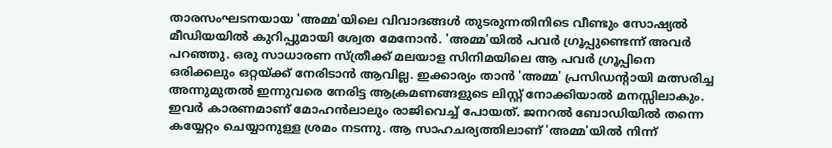താരസംഘടനയായ 'അമ്മ'യിലെ വിവാദങ്ങൾ തുടരുന്നതിനിടെ വീണ്ടും സോഷ്യൽ മീഡിയയിൽ കുറിപ്പുമായി ശ്വേത മേനോൻ. 'അമ്മ'യിൽ പവർ ഗ്രൂപ്പുണ്ടെന്ന് അവർ പറഞ്ഞു. ഒരു സാധാരണ സ്ത്രീക്ക് മലയാള സിനിമയിലെ ആ പവർ ഗ്രൂപ്പിനെ ഒരിക്കലും ഒറ്റയ്ക്ക് നേരിടാൻ ആവില്ല. ഇക്കാര്യം താൻ 'അമ്മ' പ്രസിഡന്റായി മത്സരിച്ച അന്നുമുതൽ ഇന്നുവരെ നേരിട്ട ആക്രമണങ്ങളുടെ ലിസ്റ്റ് നോക്കിയാൽ മനസ്സിലാകും.
ഇവർ കാരണമാണ് മോഹൻലാലും രാജിവെച്ച് പോയത്. ജനറൽ ബോഡിയിൽ തന്നെ കയ്യേറ്റം ചെയ്യാനുള്ള ശ്രമം നടന്നു. ആ സാഹചര്യത്തിലാണ് 'അമ്മ'യിൽ നിന്ന്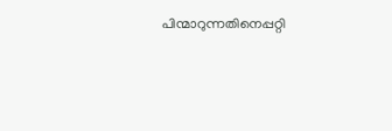പിന്മാറുന്നതിനെപ്പറ്റി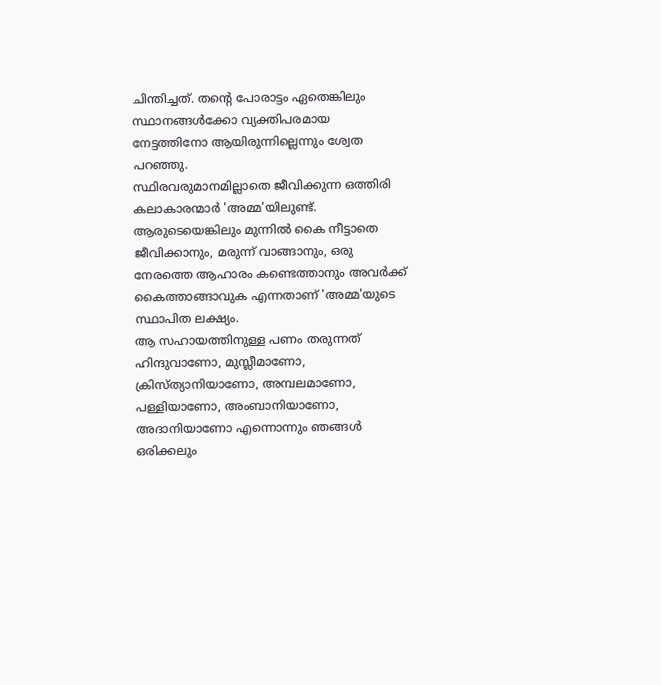ചിന്തിച്ചത്. തന്റെ പോരാട്ടം ഏതെങ്കിലും സ്ഥാനങ്ങൾക്കോ വ്യക്തിപരമായ നേട്ടത്തിനോ ആയിരുന്നില്ലെന്നും ശ്വേത പറഞ്ഞു.
സ്ഥിരവരുമാനമില്ലാതെ ജീവിക്കുന്ന ഒത്തിരി കലാകാരന്മാർ 'അമ്മ'യിലുണ്ട്. ആരുടെയെങ്കിലും മുന്നിൽ കൈ നീട്ടാതെ ജീവിക്കാനും, മരുന്ന് വാങ്ങാനും, ഒരു നേരത്തെ ആഹാരം കണ്ടെത്താനും അവർക്ക് കൈത്താങ്ങാവുക എന്നതാണ് 'അമ്മ'യുടെ സ്ഥാപിത ലക്ഷ്യം.
ആ സഹായത്തിനുള്ള പണം തരുന്നത് ഹിന്ദുവാണോ, മുസ്ലീമാണോ, ക്രിസ്ത്യാനിയാണോ, അമ്പലമാണോ, പള്ളിയാണോ, അംബാനിയാണോ, അദാനിയാണോ എന്നൊന്നും ഞങ്ങൾ ഒരിക്കലും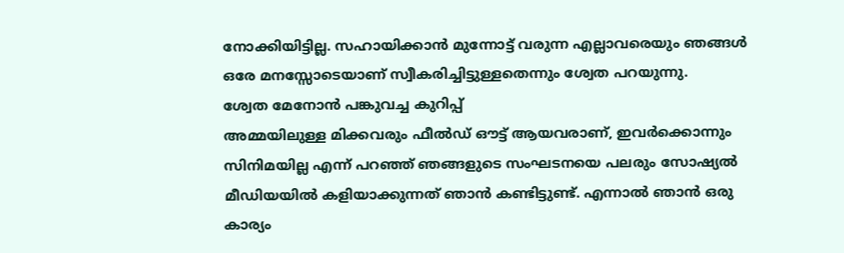നോക്കിയിട്ടില്ല. സഹായിക്കാൻ മുന്നോട്ട് വരുന്ന എല്ലാവരെയും ഞങ്ങൾ ഒരേ മനസ്സോടെയാണ് സ്വീകരിച്ചിട്ടുള്ളതെന്നും ശ്വേത പറയുന്നു.
ശ്വേത മേനോൻ പങ്കുവച്ച കുറിപ്പ്
അമ്മയിലുള്ള മിക്കവരും ഫീൽഡ് ഔട്ട് ആയവരാണ്, ഇവർക്കൊന്നും സിനിമയില്ല എന്ന് പറഞ്ഞ് ഞങ്ങളുടെ സംഘടനയെ പലരും സോഷ്യൽ മീഡിയയിൽ കളിയാക്കുന്നത് ഞാൻ കണ്ടിട്ടുണ്ട്. എന്നാൽ ഞാൻ ഒരു കാര്യം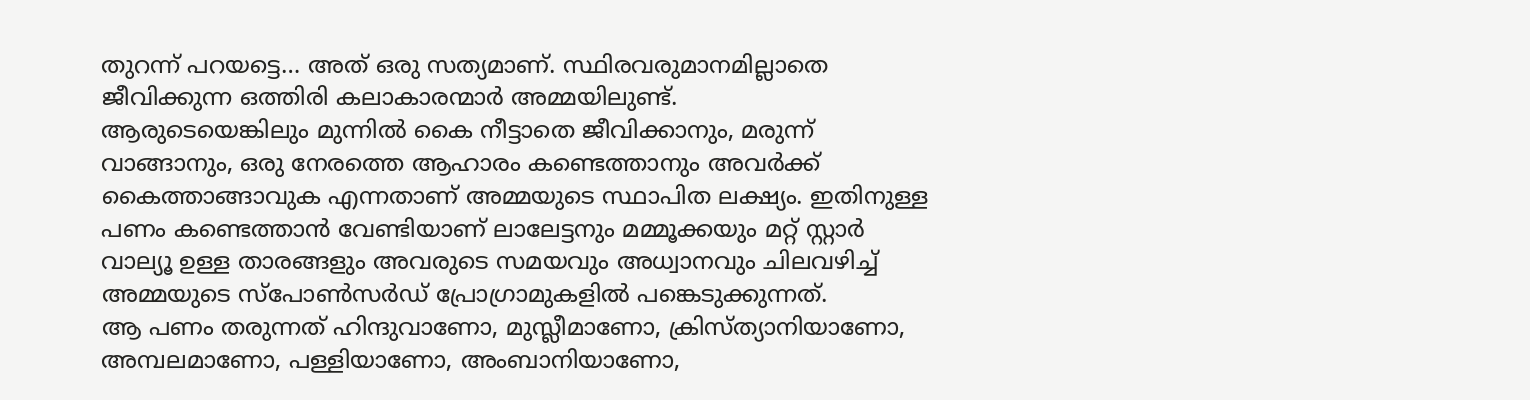തുറന്ന് പറയട്ടെ… അത് ഒരു സത്യമാണ്. സ്ഥിരവരുമാനമില്ലാതെ ജീവിക്കുന്ന ഒത്തിരി കലാകാരന്മാർ അമ്മയിലുണ്ട്.
ആരുടെയെങ്കിലും മുന്നിൽ കൈ നീട്ടാതെ ജീവിക്കാനും, മരുന്ന് വാങ്ങാനും, ഒരു നേരത്തെ ആഹാരം കണ്ടെത്താനും അവർക്ക് കൈത്താങ്ങാവുക എന്നതാണ് അമ്മയുടെ സ്ഥാപിത ലക്ഷ്യം. ഇതിനുള്ള പണം കണ്ടെത്താൻ വേണ്ടിയാണ് ലാലേട്ടനും മമ്മൂക്കയും മറ്റ് സ്റ്റാർ വാല്യൂ ഉള്ള താരങ്ങളും അവരുടെ സമയവും അധ്വാനവും ചിലവഴിച്ച് അമ്മയുടെ സ്പോൺസർഡ് പ്രോഗ്രാമുകളിൽ പങ്കെടുക്കുന്നത്.
ആ പണം തരുന്നത് ഹിന്ദുവാണോ, മുസ്ലീമാണോ, ക്രിസ്ത്യാനിയാണോ, അമ്പലമാണോ, പള്ളിയാണോ, അംബാനിയാണോ,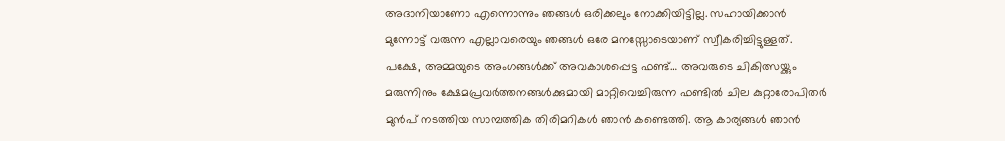അദാനിയാണോ എന്നൊന്നും ഞങ്ങൾ ഒരിക്കലും നോക്കിയിട്ടില്ല. സഹായിക്കാൻ മുന്നോട്ട് വരുന്ന എല്ലാവരെയും ഞങ്ങൾ ഒരേ മനസ്സോടെയാണ് സ്വീകരിച്ചിട്ടുള്ളത്.
പക്ഷേ, അമ്മയുടെ അംഗങ്ങൾക്ക് അവകാശപ്പെട്ട ഫണ്ട്… അവരുടെ ചികിത്സയ്ക്കും മരുന്നിനും ക്ഷേമപ്രവർത്തനങ്ങൾക്കുമായി മാറ്റിവെച്ചിരുന്ന ഫണ്ടിൽ ചില കുറ്റാരോപിതർ മുൻപ് നടത്തിയ സാമ്പത്തിക തിരിമറികൾ ഞാൻ കണ്ടെത്തി. ആ കാര്യങ്ങൾ ഞാൻ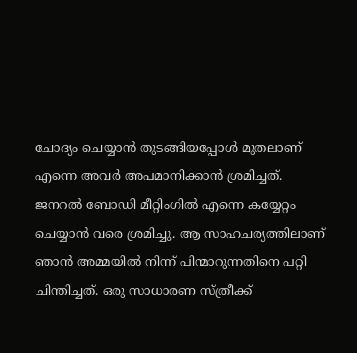ചോദ്യം ചെയ്യാൻ തുടങ്ങിയപ്പോൾ മുതലാണ് എന്നെ അവർ അപമാനിക്കാൻ ശ്രമിച്ചത്.
ജനറൽ ബോഡി മീറ്റിംഗിൽ എന്നെ കയ്യേറ്റം ചെയ്യാൻ വരെ ശ്രമിച്ചു. ആ സാഹചര്യത്തിലാണ് ഞാൻ അമ്മയിൽ നിന്ന് പിന്മാറുന്നതിനെ പറ്റി ചിന്തിച്ചത്. ഒരു സാധാരണ സ്ത്രീക്ക്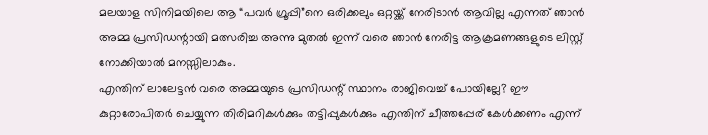മലയാള സിനിമയിലെ ആ “പവർ ഗ്രൂപ്പി”നെ ഒരിക്കലും ഒറ്റയ്ക്ക് നേരിടാൻ ആവില്ല എന്നത് ഞാൻ അമ്മ പ്രസിഡന്റായി മത്സരിച്ച അന്നു മുതൽ ഇന്ന് വരെ ഞാൻ നേരിട്ട ആക്രമണങ്ങളുടെ ലിസ്റ്റ് നോക്കിയാൽ മനസ്സിലാകും.
എന്തിന് ലാലേട്ടൻ വരെ അമ്മയുടെ പ്രസിഡന്റ് സ്ഥാനം രാജിവെച്ച് പോയില്ലേ? ഈ കുറ്റാരോപിതർ ചെയ്യുന്ന തിരിമറികൾക്കും തട്ടിപ്പുകൾക്കും എന്തിന് ചീത്തപ്പേര് കേൾക്കണം എന്ന്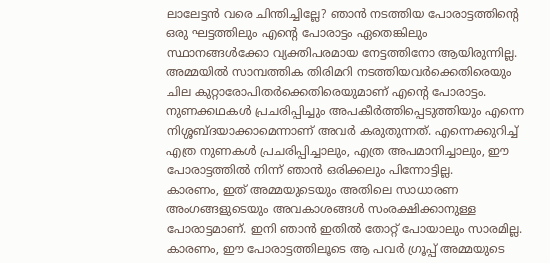ലാലേട്ടൻ വരെ ചിന്തിച്ചില്ലേ? ഞാൻ നടത്തിയ പോരാട്ടത്തിന്റെ ഒരു ഘട്ടത്തിലും എന്റെ പോരാട്ടം ഏതെങ്കിലും സ്ഥാനങ്ങൾക്കോ വ്യക്തിപരമായ നേട്ടത്തിനോ ആയിരുന്നില്ല.
അമ്മയിൽ സാമ്പത്തിക തിരിമറി നടത്തിയവർക്കെതിരെയും ചില കുറ്റാരോപിതർക്കെതിരെയുമാണ് എന്റെ പോരാട്ടം. നുണക്കഥകൾ പ്രചരിപ്പിച്ചും അപകീർത്തിപ്പെടുത്തിയും എന്നെ നിശ്ശബ്ദയാക്കാമെന്നാണ് അവർ കരുതുന്നത്. എന്നെക്കുറിച്ച് എത്ര നുണകൾ പ്രചരിപ്പിച്ചാലും, എത്ര അപമാനിച്ചാലും, ഈ പോരാട്ടത്തിൽ നിന്ന് ഞാൻ ഒരിക്കലും പിന്നോട്ടില്ല.
കാരണം, ഇത് അമ്മയുടെയും അതിലെ സാധാരണ അംഗങ്ങളുടെയും അവകാശങ്ങൾ സംരക്ഷിക്കാനുള്ള പോരാട്ടമാണ്. ഇനി ഞാൻ ഇതിൽ തോറ്റ് പോയാലും സാരമില്ല. കാരണം, ഈ പോരാട്ടത്തിലൂടെ ആ പവർ ഗ്രൂപ്പ് അമ്മയുടെ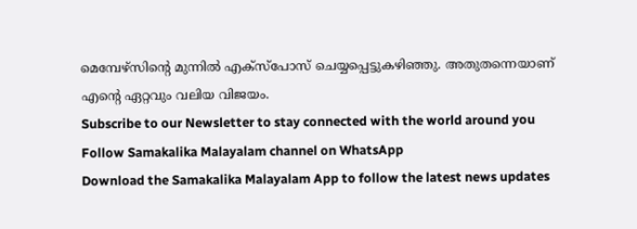മെമ്പേഴ്സിന്റെ മുന്നിൽ എക്സ്പോസ് ചെയ്യപ്പെട്ടുകഴിഞ്ഞു. അതുതന്നെയാണ് എന്റെ ഏറ്റവും വലിയ വിജയം.
Subscribe to our Newsletter to stay connected with the world around you
Follow Samakalika Malayalam channel on WhatsApp
Download the Samakalika Malayalam App to follow the latest news updates